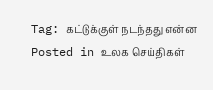Tag: கட்டுக்குள் நடந்தது என்ன
Posted in உலக செய்திகள்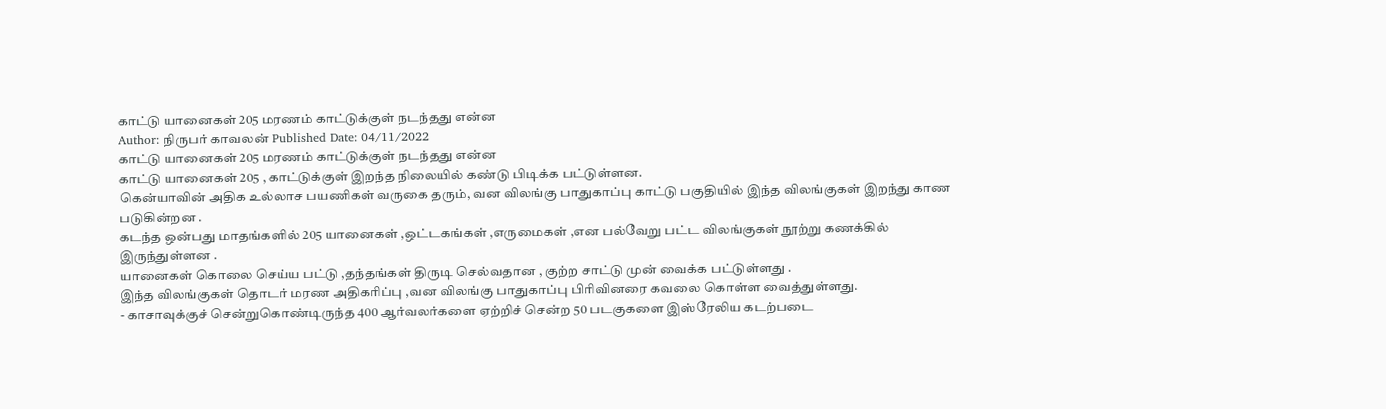காட்டு யானைகள் 205 மரணம் காட்டுக்குள் நடந்தது என்ன
Author: நிருபர் காவலன் Published Date: 04/11/2022
காட்டு யானைகள் 205 மரணம் காட்டுக்குள் நடந்தது என்ன
காட்டு யானைகள் 205 , காட்டுக்குள் இறந்த நிலையில் கண்டு பிடிக்க பட்டுள்ளன.
கென்யாவின் அதிக உல்லாச பயணிகள் வருகை தரும், வன விலங்கு பாதுகாப்பு காட்டு பகுதியில் இந்த விலங்குகள் இறந்து காண படுகின்றன .
கடந்த ஒன்பது மாதங்களில் 205 யானைகள் ,ஒட்டகங்கள் ,எருமைகள் ,என பல்வேறு பட்ட விலங்குகள் நூற்று கணக்கில் இருந்துள்ளன .
யானைகள் கொலை செய்ய பட்டு ,தந்தங்கள் திருடி செல்வதான , குற்ற சாட்டு முன் வைக்க பட்டுள்ளது .
இந்த விலங்குகள் தொடர் மரண அதிகரிப்பு ,வன விலங்கு பாதுகாப்பு பிரிவினரை கவலை கொள்ள வைத்துள்ளது.
- காசாவுக்குச் சென்றுகொண்டிருந்த 400 ஆர்வலர்களை ஏற்றிச் சென்ற 50 படகுகளை இஸ்ரேலிய கடற்படை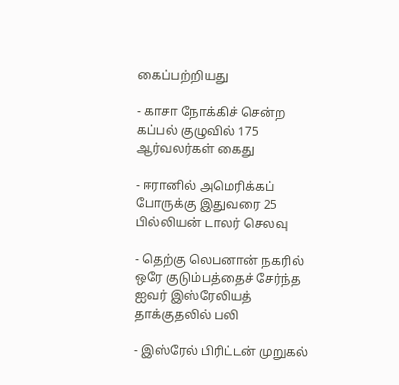கைப்பற்றியது

- காசா நோக்கிச் சென்ற கப்பல் குழுவில் 175 ஆர்வலர்கள் கைது

- ஈரானில் அமெரிக்கப் போருக்கு இதுவரை 25 பில்லியன் டாலர் செலவு

- தெற்கு லெபனான் நகரில் ஒரே குடும்பத்தைச் சேர்ந்த ஐவர் இஸ்ரேலியத் தாக்குதலில் பலி

- இஸ்ரேல் பிரிட்டன் முறுகல்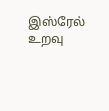இஸ்ரேல் உறவு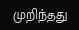முறிந்தது